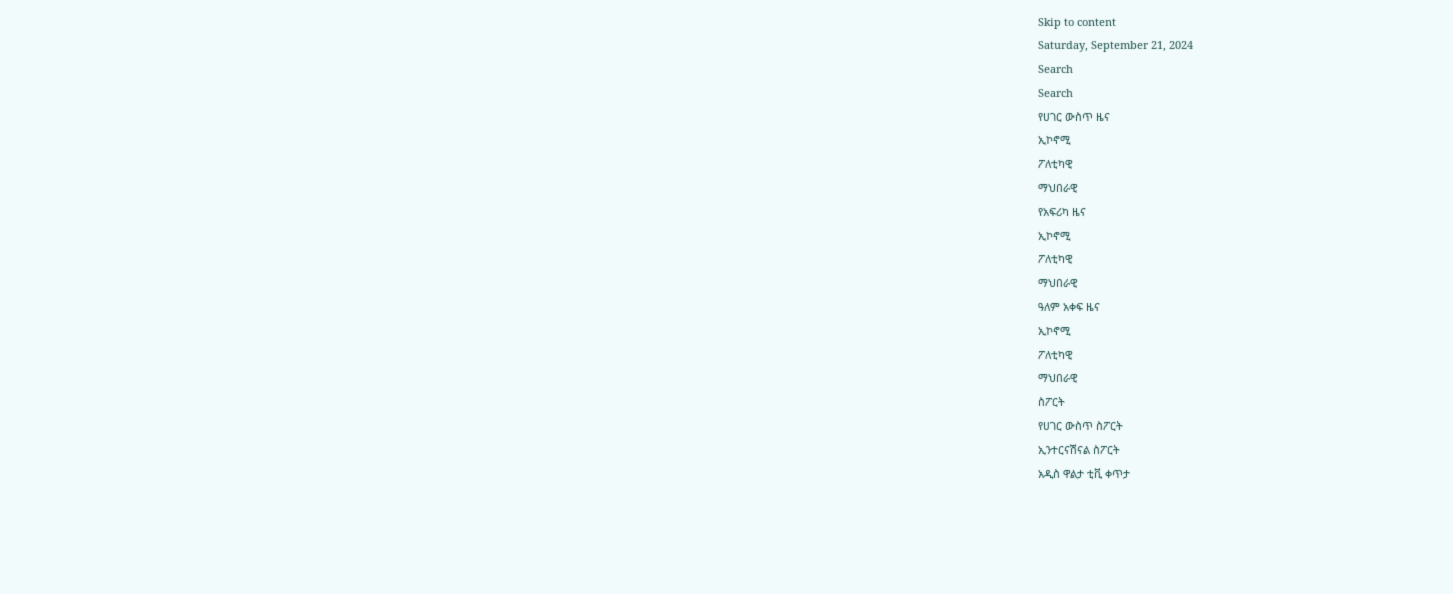Skip to content
Saturday, September 21, 2024
Search
Search
የሀገር ውስጥ ዜና
ኢኮኖሚ
ፖለቲካዊ
ማህበራዊ
የአፍሪካ ዜና
ኢኮኖሚ
ፖለቲካዊ
ማህበራዊ
ዓለም አቀፍ ዜና
ኢኮኖሚ
ፖለቲካዊ
ማህበራዊ
ስፖርት
የሀገር ውስጥ ስፖርት
ኢንተርናሽናል ስፖርት
አዲስ ዋልታ ቲቪ ቀጥታ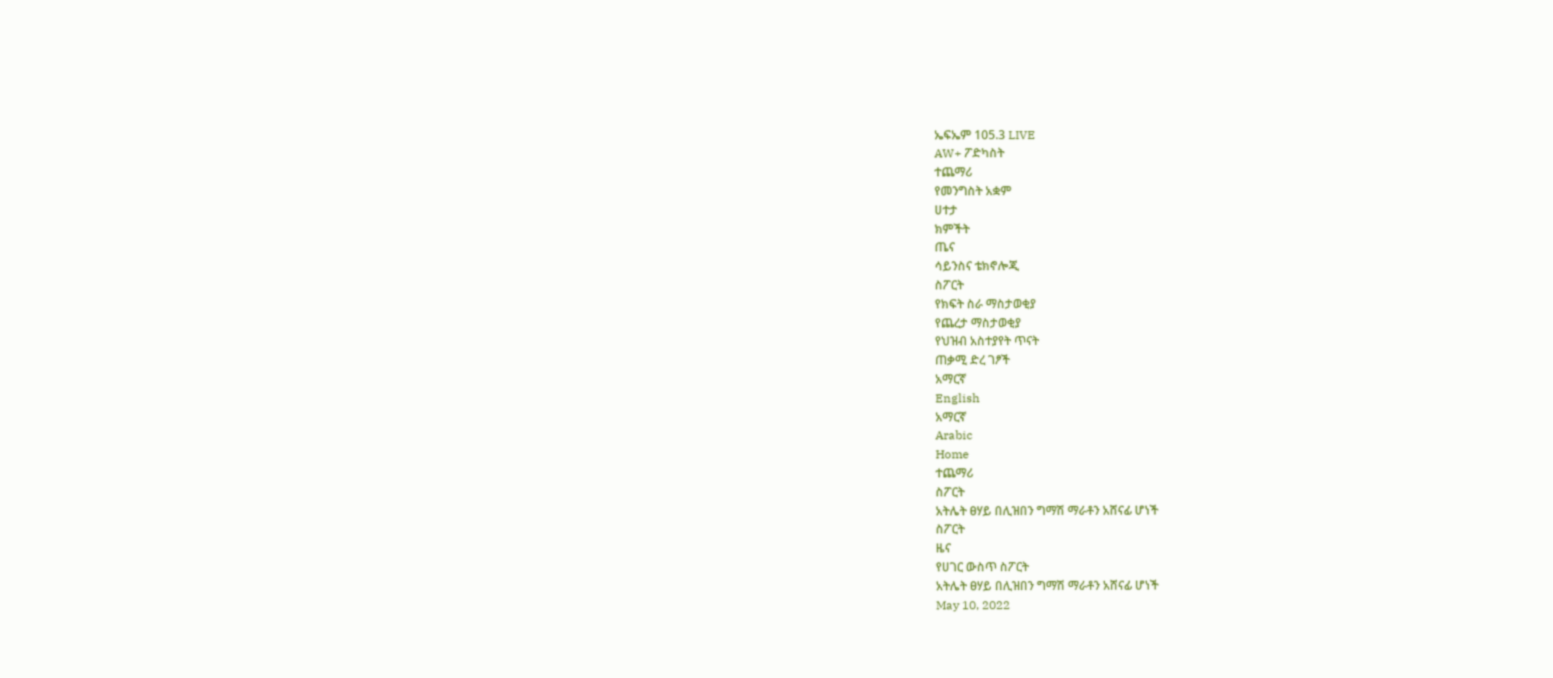ኤፍኤም 105.3 LIVE
AW+ ፖድካስት
ተጨማሪ
የመንግስት አቋም
ሀተታ
ክምችት
ጤና
ሳይንስና ቴክኖሎጂ
ስፖርት
የክፍት ስራ ማስታወቂያ
የጨረታ ማስታወቂያ
የህዝብ አስተያየት ጥናት
ጠቃሚ ድረ ገፆች
አማርኛ
English
አማርኛ
Arabic
Home
ተጨማሪ
ስፖርት
አትሌት ፀሃይ በሊዝበን ግማሽ ማራቶን አሸናፊ ሆነች
ስፖርት
ዜና
የሀገር ውስጥ ስፖርት
አትሌት ፀሃይ በሊዝበን ግማሽ ማራቶን አሸናፊ ሆነች
May 10, 2022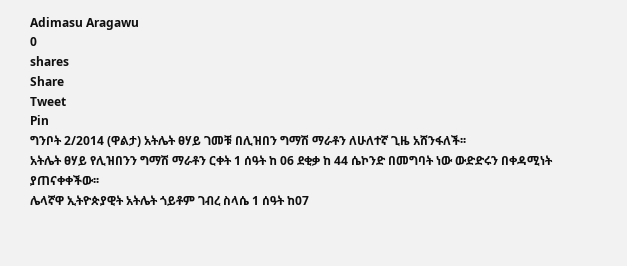Adimasu Aragawu
0
shares
Share
Tweet
Pin
ግንቦት 2/2014 (ዋልታ) አትሌት ፀሃይ ገመቹ በሊዝበን ግማሽ ማራቶን ለሁለተኛ ጊዜ አሸንፋለች፡፡
አትሌት ፀሃይ የሊዝበንን ግማሽ ማራቶን ርቀት 1 ሰዓት ከ 06 ደቂቃ ከ 44 ሴኮንድ በመግባት ነው ውድድሩን በቀዳሚነት ያጠናቀቀችው፡፡
ሌላኛዋ ኢትዮጵያዊት አትሌት ጎይቶም ገብረ ስላሴ 1 ሰዓት ከ07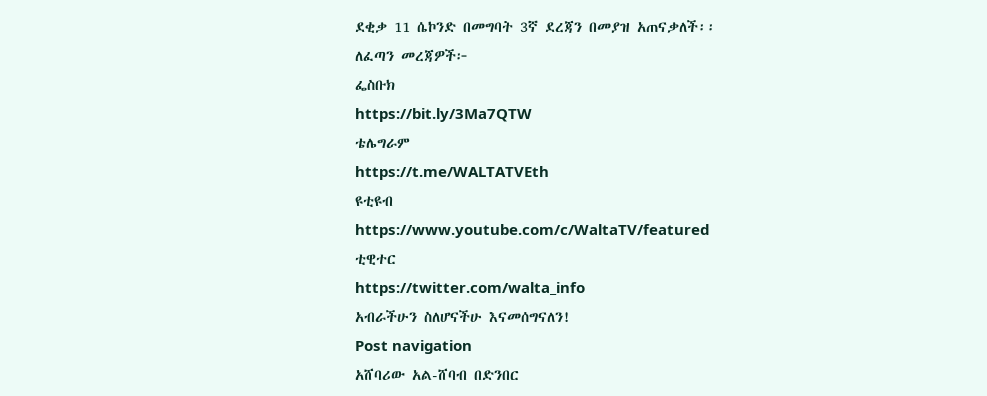ደቂቃ 11 ሴኮንድ በመግባት 3ኛ ደረጃን በመያዝ አጠናቃለች፡፡
ለፈጣን መረጃዎች፦
ፌስቡክ
https://bit.ly/3Ma7QTW
ቴሌግራም
https://t.me/WALTATVEth
ዩቲዩብ
https://www.youtube.com/c/WaltaTV/featured
ቲዊተር
https://twitter.com/walta_info
አብራችሁን ስለሆናችሁ እናመሰግናለን!
Post navigation
አሸባሪው አል-ሸባብ በድንበር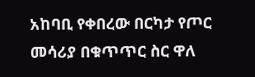አከባቢ የቀበረው በርካታ የጦር መሳሪያ በቁጥጥር ስር ዋለ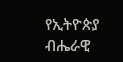የኢትዮጵያ ብሔራዊ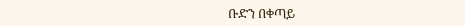ቡድን በቀጣይ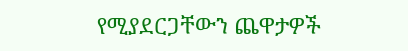የሚያደርጋቸውን ጨዋታዎች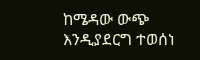ከሜዳው ውጭ እንዲያደርግ ተወሰነ